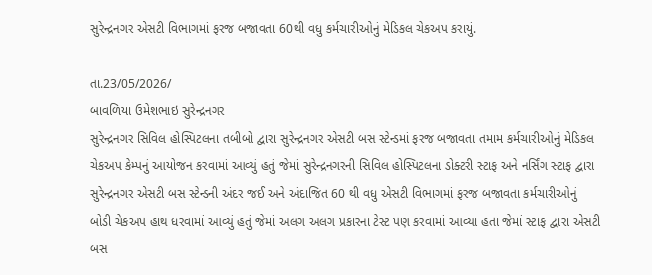સુરેન્દ્રનગર એસટી વિભાગમાં ફરજ બજાવતા 60થી વધુ કર્મચારીઓનું મેડિકલ ચેકઅપ કરાયું.

તા.23/05/2026/
બાવળિયા ઉમેશભાઇ સુરેન્દ્રનગર
સુરેન્દ્રનગર સિવિલ હોસ્પિટલના તબીબો દ્વારા સુરેન્દ્રનગર એસટી બસ સ્ટેન્ડમાં ફરજ બજાવતા તમામ કર્મચારીઓનું મેડિકલ ચેકઅપ કેમ્પનું આયોજન કરવામાં આવ્યું હતું જેમાં સુરેન્દ્રનગરની સિવિલ હોસ્પિટલના ડોક્ટરી સ્ટાફ અને નર્સિંગ સ્ટાફ દ્વારા સુરેન્દ્રનગર એસટી બસ સ્ટેન્ડની અંદર જઈ અને અંદાજિત 60 થી વધુ એસટી વિભાગમાં ફરજ બજાવતા કર્મચારીઓનું બોડી ચેકઅપ હાથ ધરવામાં આવ્યું હતું જેમાં અલગ અલગ પ્રકારના ટેસ્ટ પણ કરવામાં આવ્યા હતા જેમાં સ્ટાફ દ્વારા એસટી બસ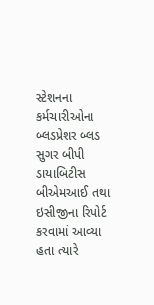સ્ટેશનના કર્મચારીઓના બ્લડપ્રેશર બ્લડ સુગર બીપી ડાયાબિટીસ બીએમઆઈ તથા ઇસીજીના રિપોર્ટ કરવામાં આવ્યા હતા ત્યારે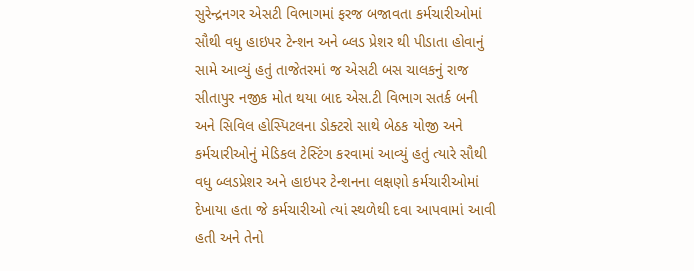સુરેન્દ્રનગર એસટી વિભાગમાં ફરજ બજાવતા કર્મચારીઓમાં સૌથી વધુ હાઇપર ટેન્શન અને બ્લડ પ્રેશર થી પીડાતા હોવાનું સામે આવ્યું હતું તાજેતરમાં જ એસટી બસ ચાલકનું રાજ સીતાપુર નજીક મોત થયા બાદ એસ.ટી વિભાગ સતર્ક બની અને સિવિલ હોસ્પિટલના ડોક્ટરો સાથે બેઠક યોજી અને કર્મચારીઓનું મેડિકલ ટેસ્ટિંગ કરવામાં આવ્યું હતું ત્યારે સૌથી વધુ બ્લડપ્રેશર અને હાઇપર ટેન્શનના લક્ષણો કર્મચારીઓમાં દેખાયા હતા જે કર્મચારીઓ ત્યાં સ્થળેથી દવા આપવામાં આવી હતી અને તેનો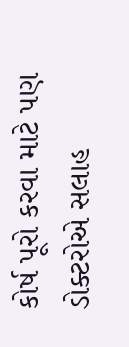કોર્ષ પૂરો કરવા માટે પણ ડોક્ટરોએ સલાહ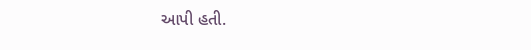આપી હતી.